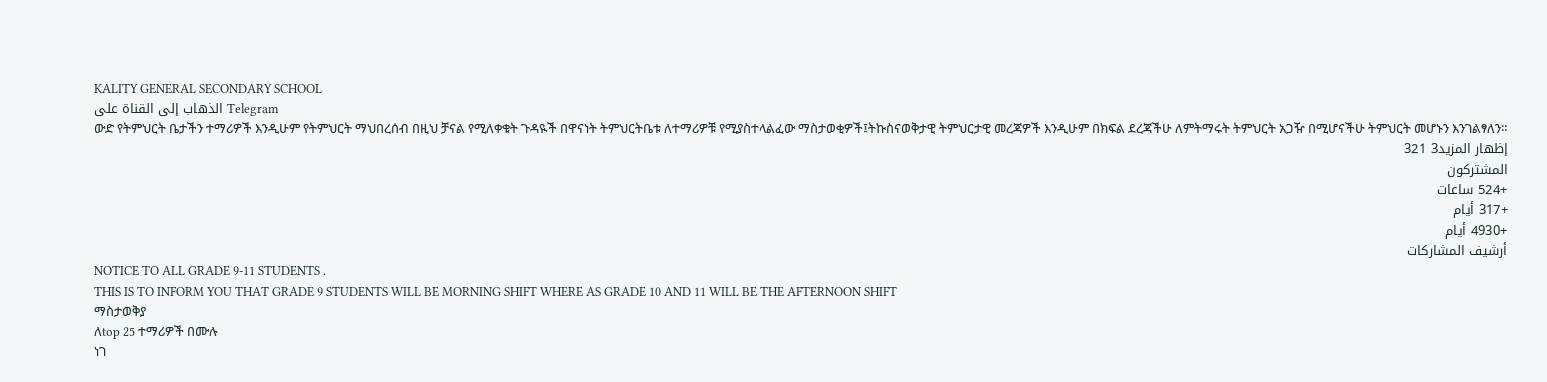KALITY GENERAL SECONDARY SCHOOL
الذهاب إلى القناة على Telegram
ውድ የትምህርት ቤታችን ተማሪዎች እንዲሁም የትምህርት ማህበረሰብ በዚህ ቻናል የሚለቀቁት ጉዳዪች በዋናነት ትምህርትቤቱ ለተማሪዎቹ የሚያስተላልፈው ማስታወቂዎች፤ትኩስናወቅታዊ ትምህርታዊ መረጃዎች እንዲሁም በክፍል ደረጃችሁ ለምትማሩት ትምህርት አጋዥ በሚሆናችሁ ትምህርት መሆኑን እንገልፃለን።
إظهار المزيد3 321
المشتركون
+524 ساعات
+317 أيام
+4930 أيام
أرشيف المشاركات
NOTICE TO ALL GRADE 9-11 STUDENTS .
THIS IS TO INFORM YOU THAT GRADE 9 STUDENTS WILL BE MORNING SHIFT WHERE AS GRADE 10 AND 11 WILL BE THE AFTERNOON SHIFT
ማስታወቅያ
ለtop 25 ተማሪዎች በሙሉ
ነገ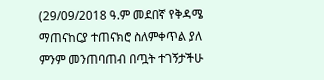(29/09/2018 ዓ.ም መደበኛ የቅዳሜ ማጠናከርያ ተጠናክሮ ስለምቀጥል ያለ ምንም መንጠባጠብ በጧት ተገኝታችሁ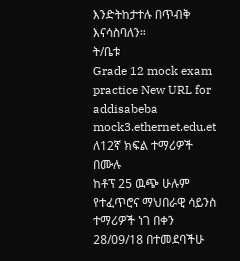እንድትከታተሉ በጥብቅ እናሳስባለን።
ት/ቤቱ
Grade 12 mock exam practice New URL for addisabeba mock3.ethernet.edu.et
ለ12ኛ ክፍል ተማሪዎች በሙሉ
ከቶፕ 25 ዉጭ ሁሉም የተፈጥሮና ማህበራዊ ሳይንስ ተማሪዎች ነገ በቀን 28/09/18 በተመደባችሁ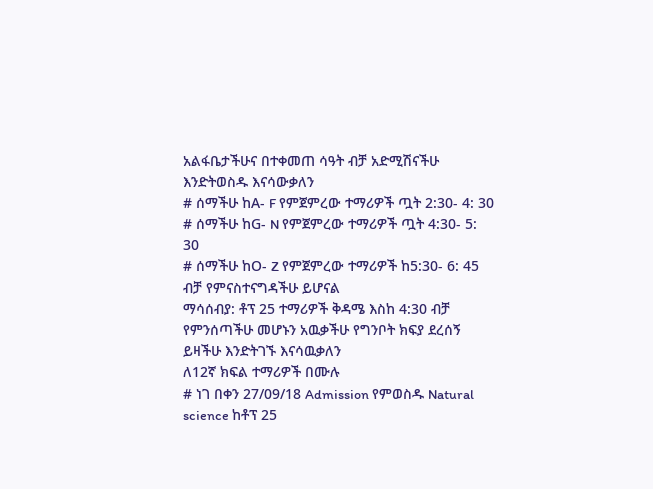አልፋቤታችሁና በተቀመጠ ሳዓት ብቻ አድሚሽናችሁ እንድትወስዱ እናሳውቃለን
# ሰማችሁ ከA- F የምጀምረው ተማሪዎች ጧት 2:30- 4: 30
# ሰማችሁ ከG- N የምጀምረው ተማሪዎች ጧት 4:30- 5: 30
# ሰማችሁ ከO- Z የምጀምረው ተማሪዎች ከ5:30- 6: 45 ብቻ የምናስተናግዳችሁ ይሆናል
ማሳሰብያ: ቶፕ 25 ተማሪዎች ቅዳሜ እስከ 4:30 ብቻ የምንሰጣችሁ መሆኑን አዉቃችሁ የግንቦት ክፍያ ደረሰኝ ይዛችሁ እንድትገኙ እናሳዉቃለን
ለ12ኛ ክፍል ተማሪዎች በሙሉ
# ነገ በቀን 27/09/18 Admission የምወስዱ Natural science ከቶፕ 25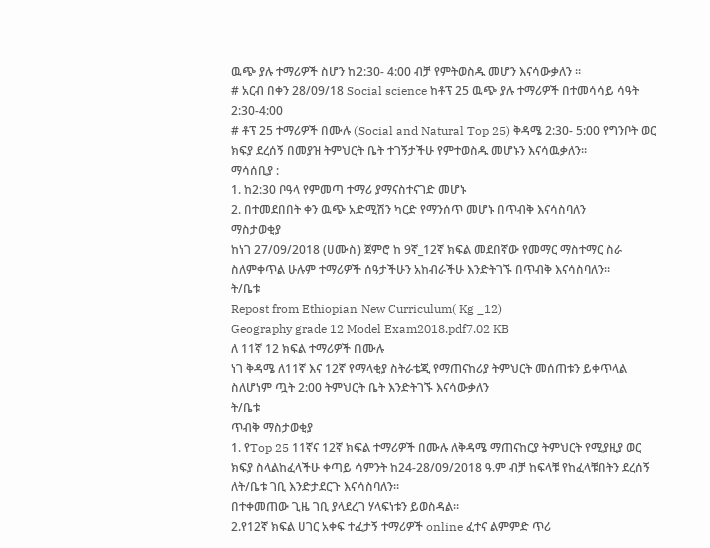ዉጭ ያሉ ተማሪዎች ስሆን ከ2:30- 4:00 ብቻ የምትወስዱ መሆን እናሳውቃለን ።
# አርብ በቀን 28/09/18 Social science ከቶፕ 25 ዉጭ ያሉ ተማሪዎች በተመሳሳይ ሳዓት 2:30-4:00
# ቶፕ 25 ተማሪዎች በሙሉ (Social and Natural Top 25) ቅዳሜ 2:30- 5:00 የግንቦት ወር ክፍያ ደረሰኝ በመያዝ ትምህርት ቤት ተገኝታችሁ የምተወስዱ መሆኑን እናሳዉቃለን።
ማሳሰቢያ :
1. ከ2:30 ቦዓላ የምመጣ ተማሪ ያማናስተናገድ መሆኑ
2. በተመደበበት ቀን ዉጭ አድሚሽን ካርድ የማንሰጥ መሆኑ በጥብቅ እናሳስባለን
ማስታወቂያ
ከነገ 27/09/2018 (ሀሙስ) ጀምሮ ከ 9ኛ_12ኛ ክፍል መደበኛው የመማር ማስተማር ስራ ስለምቀጥል ሁሉም ተማሪዎች ሰዓታችሁን አከብራችሁ እንድትገኙ በጥብቅ እናሳስባለን።
ት/ቤቱ
Repost from Ethiopian New Curriculum( Kg _12)
Geography grade 12 Model Exam2018.pdf7.02 KB
ለ 11ኛ 12 ክፍል ተማሪዎች በሙሉ
ነገ ቅዳሜ ለ11ኛ እና 12ኛ የማላቂያ ስትራቴጂ የማጠናከሪያ ትምህርት መሰጠቱን ይቀጥላል
ስለሆነም ጧት 2:00 ትምህርት ቤት እንድትገኙ እናሳውቃለን
ት/ቤቱ
ጥብቅ ማስታወቂያ
1. የTop 25 11ኛና 12ኛ ክፍል ተማሪዎች በሙሉ ለቅዳሜ ማጠናከርያ ትምህርት የሚያዚያ ወር ክፍያ ስላልከፈላችሁ ቀጣይ ሳምንት ከ24-28/09/2018 ዓ.ም ብቻ ከፍላቹ የከፈላቹበትን ደረሰኝ ለት/ቤቱ ገቢ እንድታደርጉ እናሳስባለን፡፡
በተቀመጠው ጊዜ ገቢ ያላደረገ ሃላፍነቱን ይወስዳል።
2.የ12ኛ ክፍል ሀገር አቀፍ ተፈታኝ ተማሪዎች online ፈተና ልምምድ ጥሪ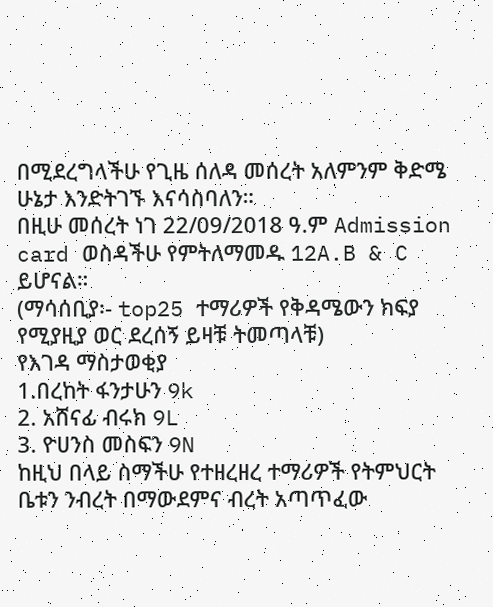በሚደረግላችሁ የጊዜ ሰለዳ መሰረት አለምንም ቅድሜ ሁኔታ እንድትገኙ እናሳስባለን።
በዚሁ መሰረት ነገ 22/09/2018 ዓ.ም Admission card ወስዳችሁ የምትለማመዱ 12A.B & C ይሆናል።
(ማሳሰቢያ፡- top25 ተማሪዎች የቅዳሜውን ክፍያ የሚያዚያ ወር ደረሰኝ ይዛቹ ትመጣላቹ)
የእገዳ ማስታወቂያ
1.በረከት ፋንታሁን 9k
2. አሸናፊ ብሩክ 9L
3. ዮሀንስ መስፍን 9N
ከዚህ በላይ ስማችሁ የተዘረዘረ ተማሪዎች የትምህርት ቤቱን ንብረት በማውደምና ብረት አጣጥፈው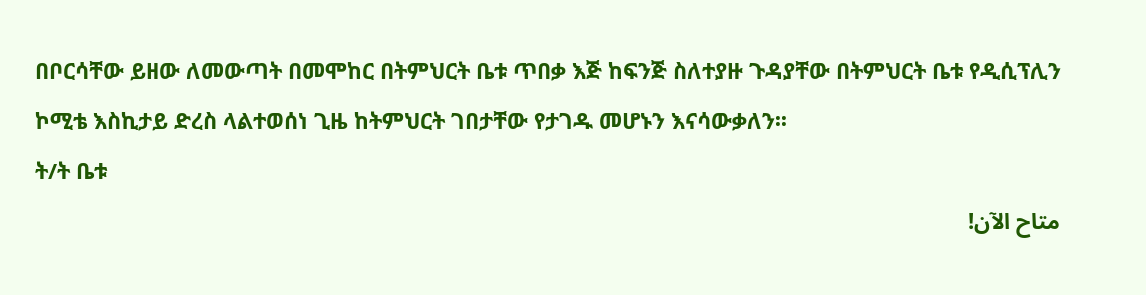በቦርሳቸው ይዘው ለመውጣት በመሞከር በትምህርት ቤቱ ጥበቃ እጅ ከፍንጅ ስለተያዙ ጉዳያቸው በትምህርት ቤቱ የዲሲፕሊን ኮሚቴ እስኪታይ ድረስ ላልተወሰነ ጊዜ ከትምህርት ገበታቸው የታገዱ መሆኑን እናሳውቃለን፡፡
ት/ት ቤቱ
متاح الآن!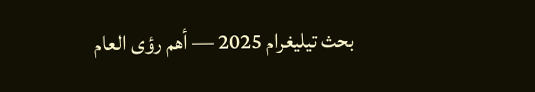بحث تيليغرام 2025 — أهم رؤى العام